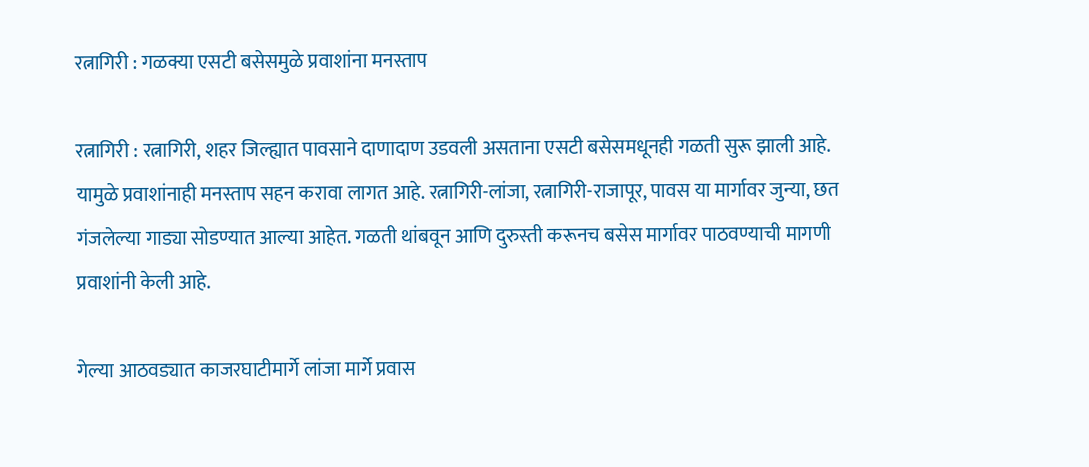रत्नागिरी : गळक्या एसटी बसेसमुळे प्रवाशांना मनस्ताप

रत्नागिरी : रत्नागिरी, शहर जिल्ह्यात पावसाने दाणादाण उडवली असताना एसटी बसेसमधूनही गळती सुरू झाली आहे. यामुळे प्रवाशांनाही मनस्ताप सहन करावा लागत आहे. रत्नागिरी-लांजा, रत्नागिरी-राजापूर, पावस या मार्गावर जुन्या, छत गंजलेल्या गाड्या सोडण्यात आल्या आहेत. गळती थांबवून आणि दुरुस्ती करूनच बसेस मार्गावर पाठवण्याची मागणी प्रवाशांनी केली आहे.

गेल्या आठवड्यात काजरघाटीमार्गे लांजा मार्गे प्रवास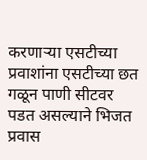करणाऱ्या एसटीच्या प्रवाशांना एसटीच्या छत गळून पाणी सीटवर पडत असल्याने भिजत प्रवास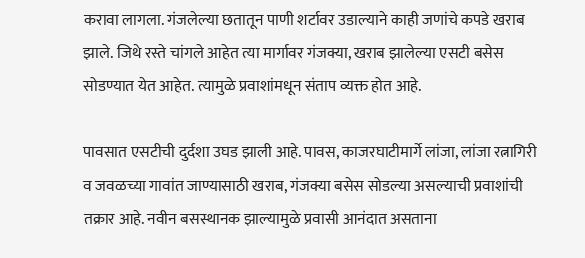करावा लागला. गंजलेल्या छतातून पाणी शर्टावर उडाल्याने काही जणांचे कपडे खराब झाले. जिथे रस्ते चांगले आहेत त्या मार्गावर गंजक्या, खराब झालेल्या एसटी बसेस सोडण्यात येत आहेत. त्यामुळे प्रवाशांमधून संताप व्यक्त होत आहे.

पावसात एसटीची दुर्दशा उघड झाली आहे. पावस, काजरघाटीमार्गे लांजा, लांजा रत्नागिरी व जवळच्या गावांत जाण्यासाठी खराब, गंजक्या बसेस सोडल्या असल्याची प्रवाशांची तक्रार आहे. नवीन बसस्थानक झाल्यामुळे प्रवासी आनंदात असताना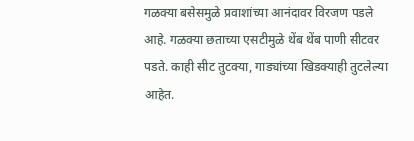गळक्या बसेसमुळे प्रवाशांच्या आनंदावर विरजण पडले आहे. गळक्या छताच्या एसटीमुळे थेंब थेंब पाणी सीटवर पडते. काही सीट तुटक्या, गाड्यांच्या खिडक्याही तुटलेल्या आहेत.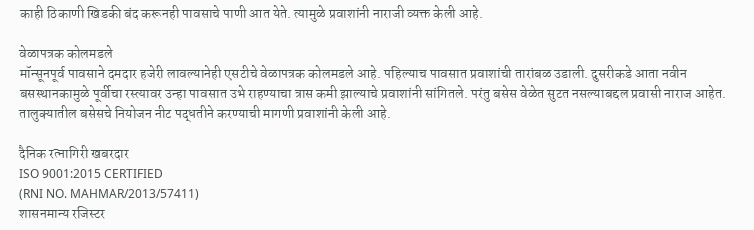काही ठिकाणी खिडकी बंद करूनही पावसाचे पाणी आत येते. त्यामुळे प्रवाशांनी नाराजी व्यक्त केली आहे.

वेळापत्रक कोलमडले
मॉन्सूनपूर्व पावसाने दमदार हजेरी लावल्यानेही एसटीचे वेळापत्रक कोलमडले आहे. पहिल्याच पावसात प्रवाशांची तारांबळ उडाली. दुसरीकडे आता नवीन बसस्थानकामुळे पूर्वीचा रस्त्यावर उन्हा पावसात उभे राहण्याचा त्रास कमी झाल्याचे प्रवाशांनी सांगितले. परंतु बसेस वेळेत सुटत नसल्याबद्दल प्रवासी नाराज आहेत. तालुक्यातील बसेसचे नियोजन नीट पद्धतीने करण्याची मागणी प्रवाशांनी केली आहे.

दैनिक रत्नागिरी खबरदार
ISO 9001:2015 CERTIFIED
(RNI NO. MAHMAR/2013/57411)
शासनमान्य रजिस्टर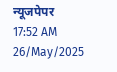न्यूजपेपर
17:52 AM 26/May/2025